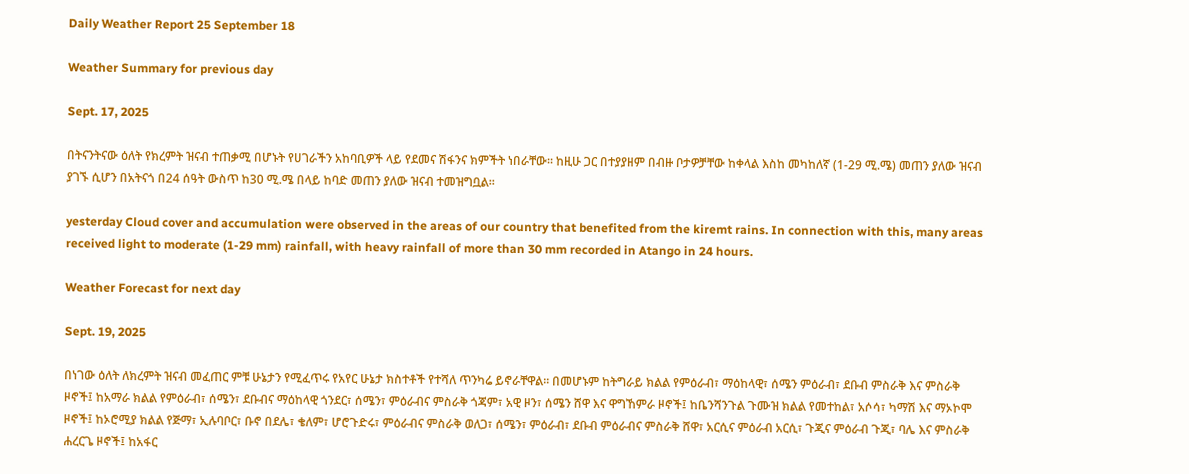Daily Weather Report 25 September 18

Weather Summary for previous day

Sept. 17, 2025

በትናንትናው ዕለት የክረምት ዝናብ ተጠቃሚ በሆኑት የሀገራችን አከባቢዎች ላይ የደመና ሽፋንና ክምችት ነበራቸው፡፡ ከዚሁ ጋር በተያያዘም በብዙ ቦታዎቻቸው ከቀላል እስከ መካከለኛ (1-29 ሚ.ሜ) መጠን ያለው ዝናብ ያገኙ ሲሆን በአትናጎ በ24 ሰዓት ውስጥ ከ30 ሚ.ሜ በላይ ከባድ መጠን ያለው ዝናብ ተመዝግቧል፡፡

yesterday Cloud cover and accumulation were observed in the areas of our country that benefited from the kiremt rains. In connection with this, many areas received light to moderate (1-29 mm) rainfall, with heavy rainfall of more than 30 mm recorded in Atango in 24 hours.

Weather Forecast for next day

Sept. 19, 2025

በነገው ዕለት ለክረምት ዝናብ መፈጠር ምቹ ሁኔታን የሚፈጥሩ የአየር ሁኔታ ክስተቶች የተሻለ ጥንካሬ ይኖራቸዋል፡፡ በመሆኑም ከትግራይ ክልል የምዕራብ፣ ማዕከላዊ፣ ሰሜን ምዕራብ፣ ደቡብ ምስራቅ እና ምስራቅ ዞኖች፤ ከአማራ ክልል የምዕራብ፣ ሰሜን፣ ደቡብና ማዕከላዊ ጎንደር፣ ሰሜን፣ ምዕራብና ምስራቅ ጎጃም፣ አዊ ዞን፣ ሰሜን ሸዋ እና ዋግኸምራ ዞኖች፤ ከቤንሻንጉል ጉሙዝ ክልል የመተከል፣ አሶሳ፣ ካማሽ እና ማኦኮሞ ዞኖች፤ ከኦሮሚያ ክልል የጅማ፣ ኢሉባቦር፣ ቡኖ በደሌ፣ ቄለም፣ ሆሮጉድሩ፣ ምዕራብና ምስራቅ ወለጋ፣ ሰሜን፣ ምዕራብ፣ ደቡብ ምዕራብና ምስራቅ ሸዋ፣ አርሲና ምዕራብ አርሲ፣ ጉጂና ምዕራብ ጉጂ፣ ባሌ እና ምስራቅ ሐረርጌ ዞኖች፤ ከአፋር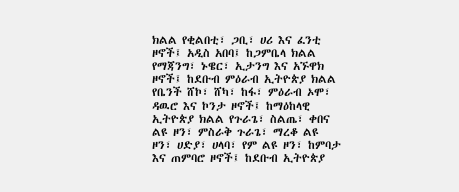ክልል የቂልበቲ፣ ጋቢ፣ ሀሪ እና ፈንቲ ዞኖች፤ አዲስ አበባ፤ ከጋምቤላ ክልል የማጃንግ፣ ኑዌር፣ ኢታንግ እና አኙዋክ ዞኖች፤ ከደቡብ ምዕራብ ኢትዮጵያ ክልል የቤንች ሸኮ፣ ሸካ፣ ከፋ፣ ምዕራብ ኦሞ፣ ዳዉሮ እና ኮንታ ዞኖች፤ ከማዕከላዊ ኢትዮጵያ ክልል የጉራጌ፣ ስልጤ፣ ቀበና ልዩ ዞን፣ ምስራቅ ጉራጌ፣ ማረቆ ልዩ ዞን፣ ሀድያ፣ ሀላባ፣ የም ልዩ ዞን፣ ከምባታ እና ጠምባሮ ዞኖች፤ ከደቡብ ኢትዮጵያ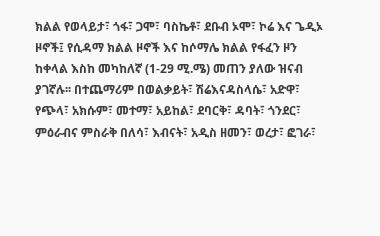ክልል የወላይታ፣ ጎፋ፣ ጋሞ፣ ባስኬቶ፣ ደቡብ ኦሞ፣ ኮሬ እና ጌዲኦ ዞኖች፤ የሲዳማ ክልል ዞኖች እና ከሶማሌ ክልል የፋፈን ዞን ከቀላል እስከ መካከለኛ (1-29 ሚ.ሜ) መጠን ያለው ዝናብ ያገኛሉ፡፡ በተጨማሪም በወልቃይት፣ ሽሬእናዳስላሴ፣ አድዋ፣ የጭላ፣ አክሱም፣ መተማ፣ አይከል፣ ደባርቅ፣ ዳባት፣ ጎንደር፣ ምዕራብና ምስራቅ በለሳ፣ እብናት፣ አዲስ ዘመን፣ ወረታ፣ ፎገራ፣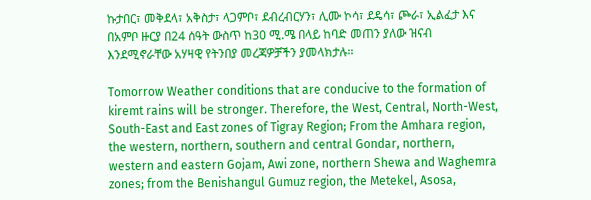ኩታበር፣ መቅደላ፣ አቅስታ፣ ላጋምቦ፣ ደብረብርሃን፣ ሊሙ ኮሳ፣ ደዴሳ፣ ጮራ፣ ኢልፈታ እና በአምቦ ዙርያ በ24 ሰዓት ውስጥ ከ30 ሚ.ሜ በላይ ከባድ መጠን ያለው ዝናብ እንደሚኖራቸው አሃዛዊ የትንበያ መረጃዎቻችን ያመላክታሉ፡፡

Tomorrow Weather conditions that are conducive to the formation of kiremt rains will be stronger. Therefore, the West, Central, North-West, South-East and East zones of Tigray Region; From the Amhara region, the western, northern, southern and central Gondar, northern, western and eastern Gojam, Awi zone, northern Shewa and Waghemra zones; from the Benishangul Gumuz region, the Metekel, Asosa,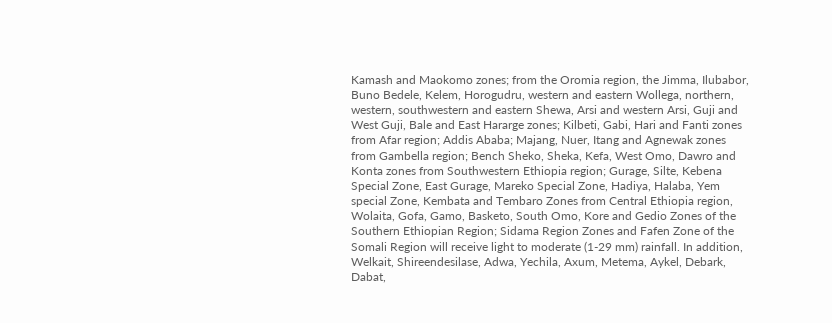Kamash and Maokomo zones; from the Oromia region, the Jimma, Ilubabor, Buno Bedele, Kelem, Horogudru, western and eastern Wollega, northern, western, southwestern and eastern Shewa, Arsi and western Arsi, Guji and West Guji, Bale and East Hararge zones; Kilbeti, Gabi, Hari and Fanti zones from Afar region; Addis Ababa; Majang, Nuer, Itang and Agnewak zones from Gambella region; Bench Sheko, Sheka, Kefa, West Omo, Dawro and Konta zones from Southwestern Ethiopia region; Gurage, Silte, Kebena Special Zone, East Gurage, Mareko Special Zone, Hadiya, Halaba, Yem special Zone, Kembata and Tembaro Zones from Central Ethiopia region, Wolaita, Gofa, Gamo, Basketo, South Omo, Kore and Gedio Zones of the Southern Ethiopian Region; Sidama Region Zones and Fafen Zone of the Somali Region will receive light to moderate (1-29 mm) rainfall. In addition, Welkait, Shireendesilase, Adwa, Yechila, Axum, Metema, Aykel, Debark, Dabat,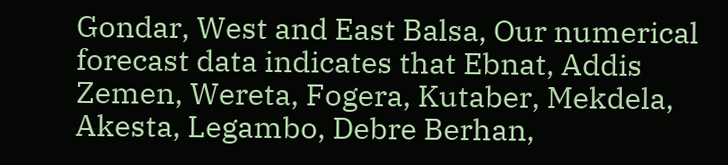Gondar, West and East Balsa, Our numerical forecast data indicates that Ebnat, Addis Zemen, Wereta, Fogera, Kutaber, Mekdela, Akesta, Legambo, Debre Berhan,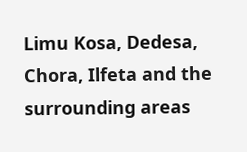Limu Kosa, Dedesa, Chora, Ilfeta and the surrounding areas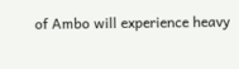of Ambo will experience heavy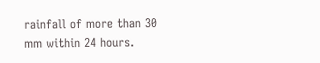rainfall of more than 30 mm within 24 hours.